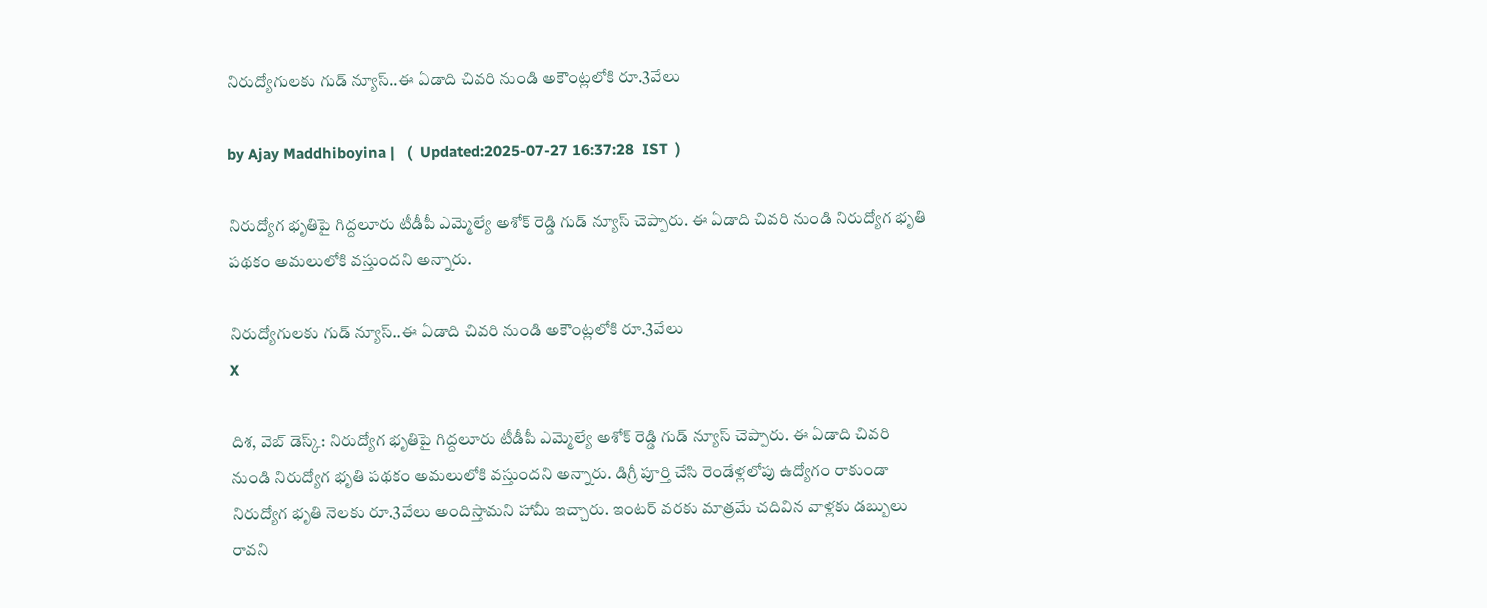నిరుద్యోగులకు గుడ్ న్యూస్..ఈ ఏడాది చివరి నుండి అకౌంట్లలోకి రూ.3వేలు

by Ajay Maddhiboyina |   (  Updated:2025-07-27 16:37:28  IST  )

నిరుద్యోగ భృతిపై గిద్ద‌లూరు టీడీపీ ఎమ్మెల్యే అశోక్ రెడ్డి గుడ్ న్యూస్ చెప్పారు. ఈ ఏడాది చివ‌రి నుండి నిరుద్యోగ భృతి ప‌థ‌కం అమ‌లులోకి వ‌స్తుంద‌ని అన్నారు.

నిరుద్యోగులకు గుడ్ న్యూస్..ఈ ఏడాది చివరి నుండి అకౌంట్లలోకి రూ.3వేలు
X

దిశ, వెబ్ డెస్క్: నిరుద్యోగ భృతిపై గిద్ద‌లూరు టీడీపీ ఎమ్మెల్యే అశోక్ రెడ్డి గుడ్ న్యూస్ చెప్పారు. ఈ ఏడాది చివ‌రి నుండి నిరుద్యోగ భృతి ప‌థ‌కం అమ‌లులోకి వ‌స్తుంద‌ని అన్నారు. డిగ్రీ పూర్తి చేసి రెండేళ్ల‌లోపు ఉద్యోగం రాకుండా నిరుద్యోగ భృతి నెల‌కు రూ.3వేలు అందిస్తామ‌ని హామీ ఇచ్చారు. ఇంట‌ర్ వ‌ర‌కు మాత్ర‌మే చ‌దివిన వాళ్ల‌కు డ‌బ్బులు రావని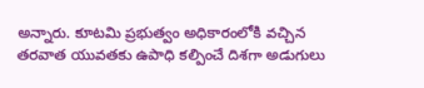అన్నారు. కూట‌మి ప్ర‌భుత్వం అధికారంలోకి వచ్చిన త‌ర‌వాత యువ‌త‌కు ఉపాధి కల్పించే దిశ‌గా అడుగులు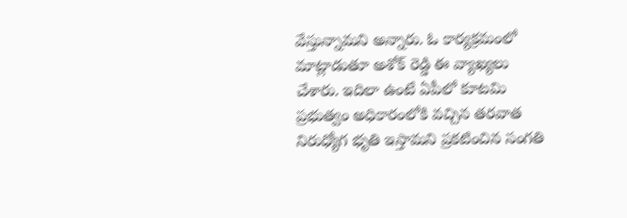వేస్తున్నామ‌ని అన్నారు. ఓ కార్య‌క్ర‌మంలో మాట్లాడుతూ అశోక్ రెడ్డి ఈ వ్యాఖ్య‌లు చేశారు. ఇదిలా ఉంటే ఏపీలో కూట‌మి ప్ర‌భుత్వం అధికారంలోకి వ‌చ్చిన త‌ర‌వాత నిరుధ్యోగ భృతి ఇస్తామ‌ని ప్ర‌క‌టించిన సంగ‌తి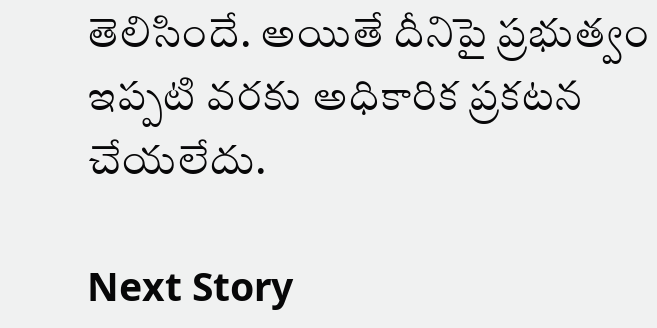తెలిసిందే. అయితే దీనిపై ప్ర‌భుత్వం ఇప్ప‌టి వ‌ర‌కు అధికారిక ప్ర‌క‌ట‌న చేయ‌లేదు.

Next Story